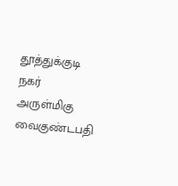தூத்துக்குடி நகர் அருள்மிகு வைகுண்டபதி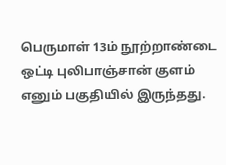பெருமாள் 13ம் நூற்றாண்டை ஒட்டி புலிபாஞ்சான் குளம் எனும் பகுதியில் இருந்தது.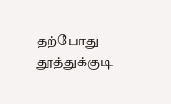தற்போது தூத்துக்குடி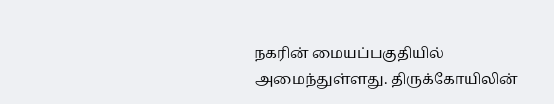நகரின் மையப்பகுதியில் அமைந்துள்ளது. திருக்கோயிலின்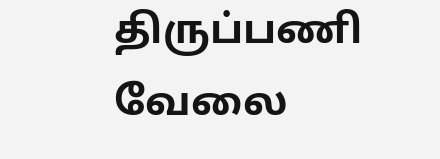திருப்பணி வேலை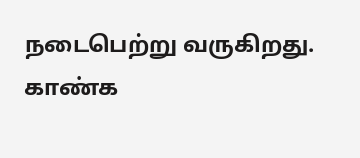நடைபெற்று வருகிறது. காண்க